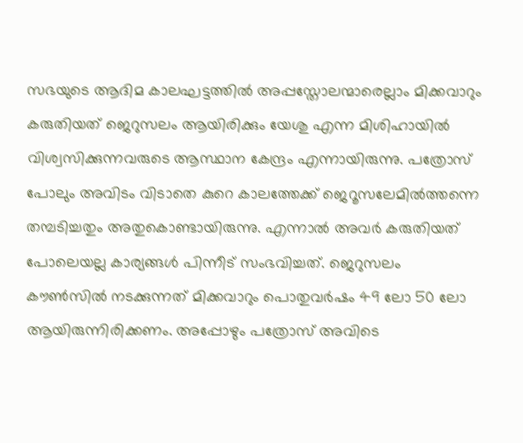സഭയുടെ ആദിമ കാലഘട്ടത്തിൽ അപ്പസ്തോലന്മാരെല്ലാം മിക്കവാറും കരുതിയത് ജെറുസലം ആയിരിക്കും യേശു എന്ന മിശിഹായിൽ വിശ്വസിക്കുന്നവരുടെ ആസ്ഥാന കേന്ദ്രം എന്നായിരുന്നു. പത്രോസ് പോലും അവിടം വിടാതെ കുറെ കാലത്തേക്ക് ജെറൂസലേമിൽത്തന്നെ തമ്പടിച്ചതും അതുകൊണ്ടായിരുന്നു. എന്നാൽ അവർ കരുതിയത് പോലെയല്ല കാര്യങ്ങൾ പിന്നീട് സംഭവിച്ചത്. ജെറുസലം കൗൺസിൽ നടക്കുന്നത് മിക്കവാറും പൊതുവർഷം 49 ലോ 50 ലോ ആയിരുന്നിരിക്കണം. അപ്പോഴും പത്രോസ് അവിടെ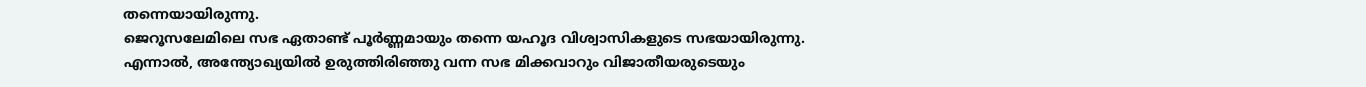തന്നെയായിരുന്നു.
ജെറൂസലേമിലെ സഭ ഏതാണ്ട് പൂർണ്ണമായും തന്നെ യഹൂദ വിശ്വാസികളുടെ സഭയായിരുന്നു. എന്നാൽ, അന്ത്യോഖ്യയിൽ ഉരുത്തിരിഞ്ഞു വന്ന സഭ മിക്കവാറും വിജാതീയരുടെയും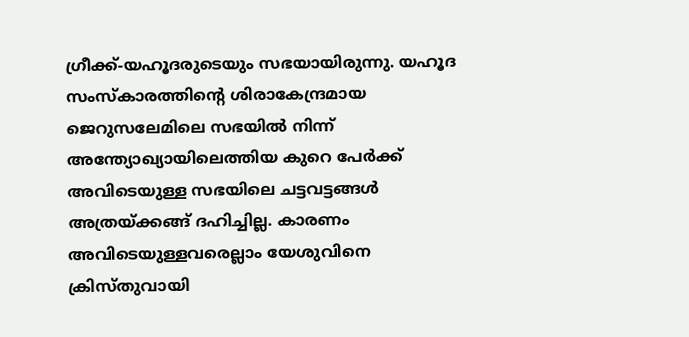ഗ്രീക്ക്-യഹൂദരുടെയും സഭയായിരുന്നു. യഹൂദ സംസ്കാരത്തിൻ്റെ ശിരാകേന്ദ്രമായ ജെറുസലേമിലെ സഭയിൽ നിന്ന് അന്ത്യോഖ്യായിലെത്തിയ കുറെ പേർക്ക് അവിടെയുള്ള സഭയിലെ ചട്ടവട്ടങ്ങൾ അത്രയ്ക്കങ്ങ് ദഹിച്ചില്ല. കാരണം അവിടെയുള്ളവരെല്ലാം യേശുവിനെ ക്രിസ്തുവായി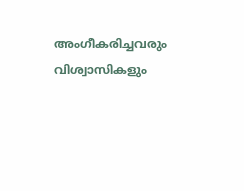അംഗീകരിച്ചവരും വിശ്വാസികളും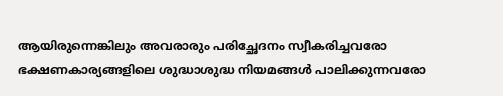ആയിരുന്നെങ്കിലും അവരാരും പരിച്ഛേദനം സ്വീകരിച്ചവരോ ഭക്ഷണകാര്യങ്ങളിലെ ശുദ്ധാശുദ്ധ നിയമങ്ങൾ പാലിക്കുന്നവരോ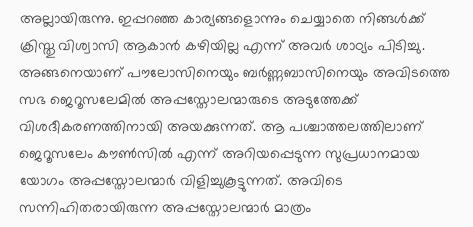അല്ലായിരുന്നു. ഇപ്പറഞ്ഞ കാര്യങ്ങളൊന്നും ചെയ്യാതെ നിങ്ങൾക്ക് ക്രിസ്തു വിശ്വാസി ആകാൻ കഴിയില്ല എന്ന് അവർ ശാഠ്യം പിടിച്ചു.
അങ്ങനെയാണ് പൗലോസിനെയും ബർണ്ണബാസിനെയും അവിടത്തെ സഭ ജെറൂസലേമിൽ അപ്പസ്തോലന്മാരുടെ അടുത്തേക്ക് വിശദീകരണത്തിനായി അയക്കുന്നത്. ആ പശ്ചാത്തലത്തിലാണ് ജെറൂസലേം കൗൺസിൽ എന്ന് അറിയപ്പെടുന്ന സുപ്രധാനമായ യോഗം അപ്പസ്തോലന്മാർ വിളിച്ചുകൂട്ടുന്നത്. അവിടെ സന്നിഹിതരായിരുന്ന അപ്പസ്തോലന്മാർ മാത്രം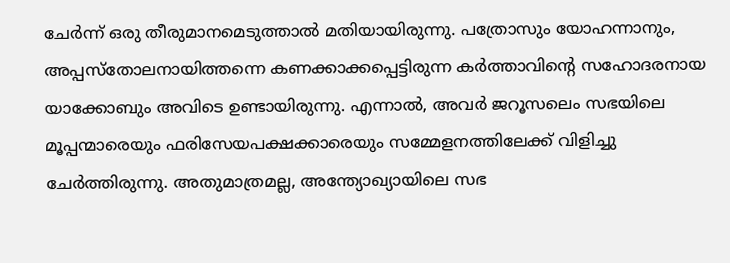ചേർന്ന് ഒരു തീരുമാനമെടുത്താൽ മതിയായിരുന്നു. പത്രോസും യോഹന്നാനും, അപ്പസ്തോലനായിത്തന്നെ കണക്കാക്കപ്പെട്ടിരുന്ന കർത്താവിൻ്റെ സഹോദരനായ യാക്കോബും അവിടെ ഉണ്ടായിരുന്നു. എന്നാൽ, അവർ ജറൂസലെം സഭയിലെ മൂപ്പന്മാരെയും ഫരിസേയപക്ഷക്കാരെയും സമ്മേളനത്തിലേക്ക് വിളിച്ചു ചേർത്തിരുന്നു. അതുമാത്രമല്ല, അന്ത്യോഖ്യായിലെ സഭ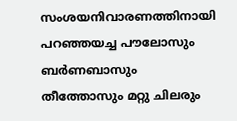സംശയനിവാരണത്തിനായി പറഞ്ഞയച്ച പൗലോസും ബർണബാസും തീത്തോസും മറ്റു ചിലരും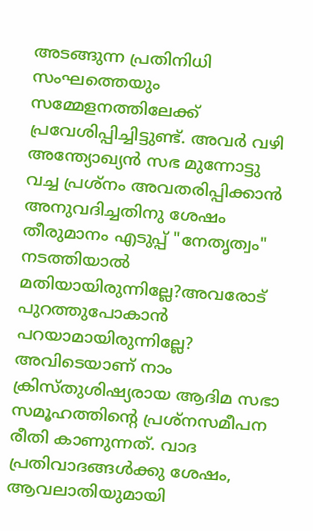അടങ്ങുന്ന പ്രതിനിധി സംഘത്തെയും സമ്മേളനത്തിലേക്ക് പ്രവേശിപ്പിച്ചിട്ടുണ്ട്. അവർ വഴി അന്ത്യോഖ്യൻ സഭ മുന്നോട്ടു വച്ച പ്രശ്നം അവതരിപ്പിക്കാൻ അനുവദിച്ചതിനു ശേഷം തീരുമാനം എടുപ്പ് "നേതൃത്വം" നടത്തിയാൽ മതിയായിരുന്നില്ലേ?അവരോട് പുറത്തുപോകാൻ പറയാമായിരുന്നില്ലേ?
അവിടെയാണ് നാം ക്രിസ്തുശിഷ്യരായ ആദിമ സഭാ സമൂഹത്തിൻ്റെ പ്രശ്നസമീപന രീതി കാണുന്നത്. വാദ പ്രതിവാദങ്ങൾക്കു ശേഷം, ആവലാതിയുമായി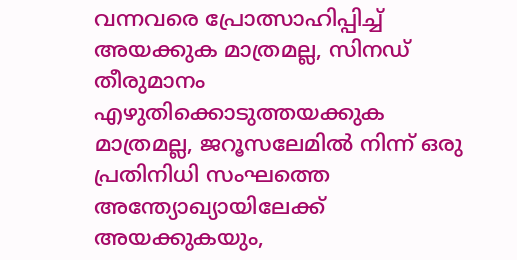വന്നവരെ പ്രോത്സാഹിപ്പിച്ച് അയക്കുക മാത്രമല്ല, സിനഡ് തീരുമാനം എഴുതിക്കൊടുത്തയക്കുക മാത്രമല്ല, ജറൂസലേമിൽ നിന്ന് ഒരു പ്രതിനിധി സംഘത്തെ അന്ത്യോഖ്യായിലേക്ക് അയക്കുകയും,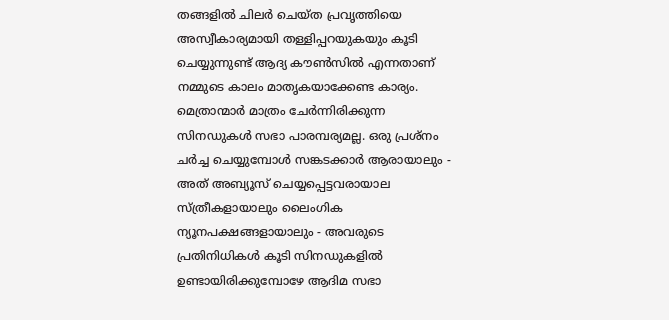തങ്ങളിൽ ചിലർ ചെയ്ത പ്രവൃത്തിയെ അസ്വീകാര്യമായി തള്ളിപ്പറയുകയും കൂടി ചെയ്യുന്നുണ്ട് ആദ്യ കൗൺസിൽ എന്നതാണ് നമ്മുടെ കാലം മാതൃകയാക്കേണ്ട കാര്യം.
മെത്രാന്മാർ മാത്രം ചേർന്നിരിക്കുന്ന സിനഡുകൾ സഭാ പാരമ്പര്യമല്ല. ഒരു പ്രശ്നം ചർച്ച ചെയ്യുമ്പോൾ സങ്കടക്കാർ ആരായാലും - അത് അബ്യൂസ് ചെയ്യപ്പെട്ടവരായാല സ്ത്രീകളായാലും ലൈംഗിക ന്യൂനപക്ഷങ്ങളായാലും - അവരുടെ പ്രതിനിധികൾ കൂടി സിനഡുകളിൽ ഉണ്ടായിരിക്കുമ്പോഴേ ആദിമ സഭാ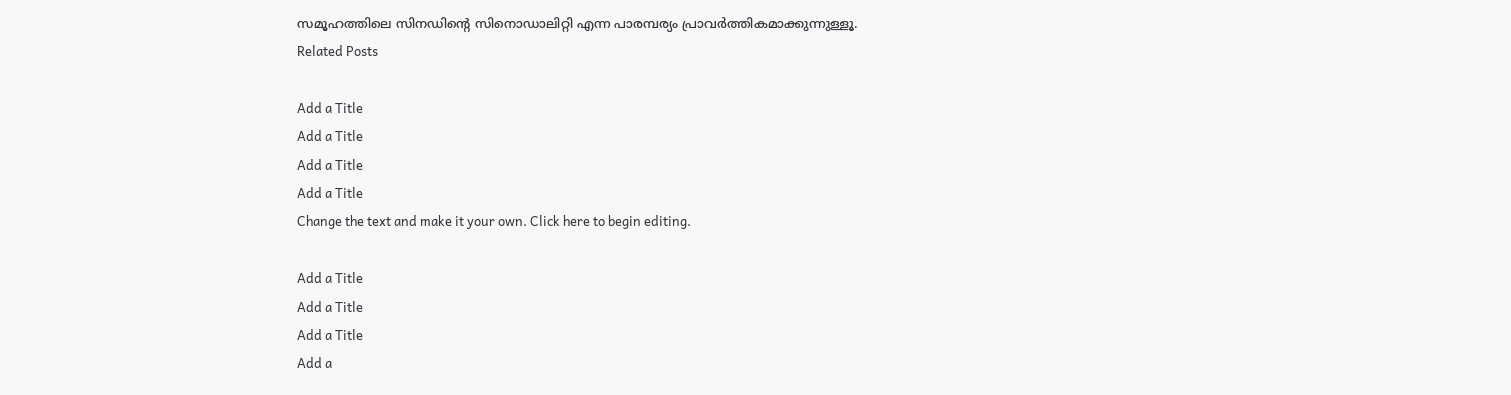സമൂഹത്തിലെ സിനഡിൻ്റെ സിനൊഡാലിറ്റി എന്ന പാരമ്പര്യം പ്രാവർത്തികമാക്കുന്നുള്ളൂ.
Related Posts

Add a Title
Add a Title
Add a Title
Add a Title
Change the text and make it your own. Click here to begin editing.

Add a Title
Add a Title
Add a Title
Add a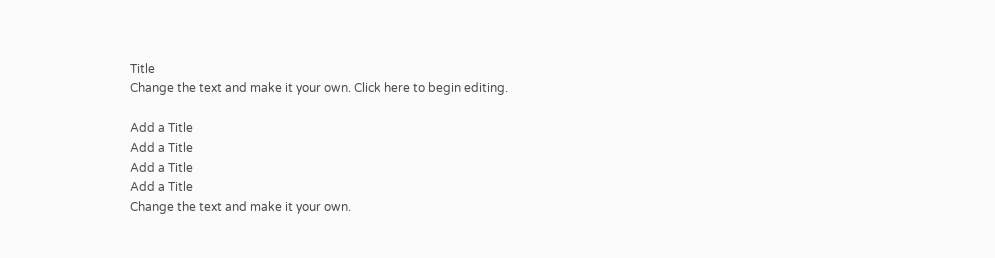Title
Change the text and make it your own. Click here to begin editing.

Add a Title
Add a Title
Add a Title
Add a Title
Change the text and make it your own.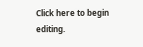Click here to begin editing.